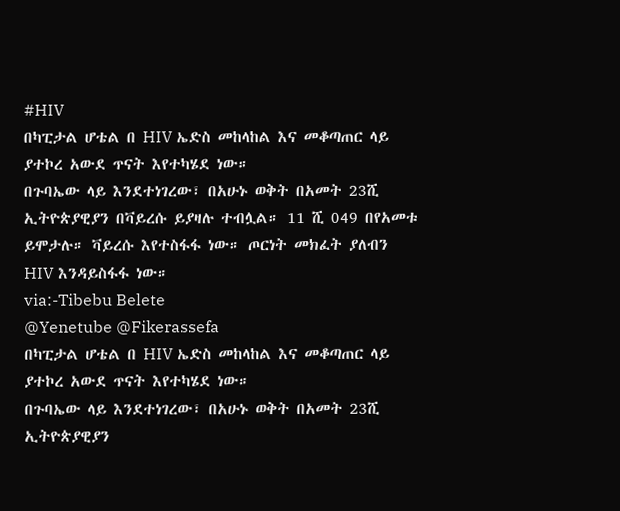#HIV
በካፒታል ሆቴል በ HIV ኤድስ መከላከል እና መቆጣጠር ላይ ያተኮረ አውደ ጥናት እየተካሄደ ነው።
በጉባኤው ላይ እንደተነገረው፣ በአሁኑ ወቅት በአመት 23ሺ ኢትዮጵያዊያን በቫይረሱ ይያዛሉ ተብሏል። 11 ሺ 049 በየአመቱ ይሞታሉ። ቫይረሱ እየተስፋፋ ነው። ጦርነት መክፈት ያለብን HIV እንዳይስፋፋ ነው።
via:-Tibebu Belete
@Yenetube @Fikerassefa
በካፒታል ሆቴል በ HIV ኤድስ መከላከል እና መቆጣጠር ላይ ያተኮረ አውደ ጥናት እየተካሄደ ነው።
በጉባኤው ላይ እንደተነገረው፣ በአሁኑ ወቅት በአመት 23ሺ ኢትዮጵያዊያን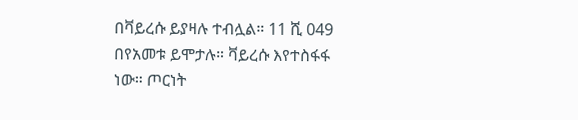በቫይረሱ ይያዛሉ ተብሏል። 11 ሺ 049 በየአመቱ ይሞታሉ። ቫይረሱ እየተስፋፋ ነው። ጦርነት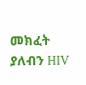መክፈት ያለብን HIV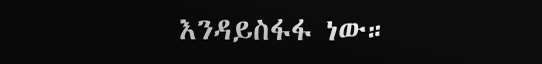እንዳይስፋፋ ነው።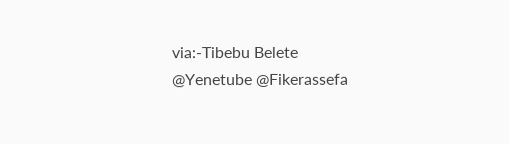via:-Tibebu Belete
@Yenetube @Fikerassefa